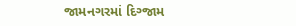જામનગરમાં દિગ્જામ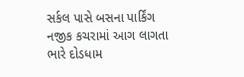સર્કલ પાસે બસના પાર્કિંગ નજીક કચરામાં આગ લાગતા ભારે દોડધામ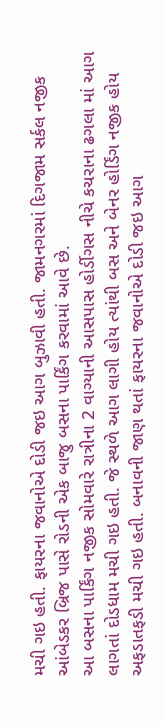મચી ગઇ હતી. ફાયરના જવાનોએ દોડી જઇ આગ બુઝાવી હતી. જામનગરમાં દિગજામ સર્કલ નજીક આંબેડકર બ્રિજ પાસે રોડની એક બાજુ બસના પાર્કિંગ કરવામાં આવે છે.
આ બસના પાર્કિંગ નજીક સોમવારે રાત્રીના 2 વાગ્યાની આસપાસ હોર્ડીગસ નીચે કચરાના ઢગલા માં આગ લાગતાં દોડધામ મચી ગઇ હતી. જે સ્થળે આગ લાગી હોય ત્યાંથી બસ અને બેનર હોર્ડિંગ નજીક હોય અફડાતફડી મચી ગઇ હતી. બનાવની જાણ થતાં ફાયરના જવાનોએ દોડી જઇ આગ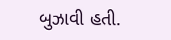બુઝાવી હતી.